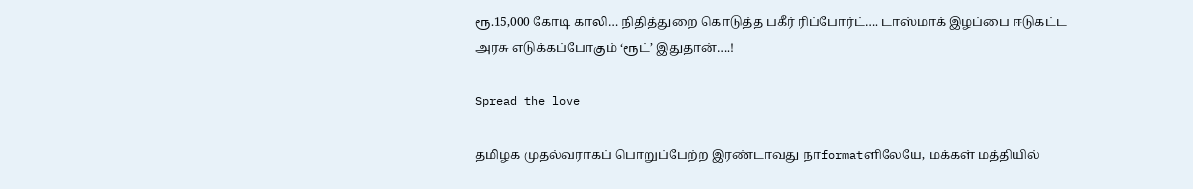ரூ.15,000 கோடி காலி… நிதித்துறை கொடுத்த பகீர் ரிப்போர்ட்…. டாஸ்மாக் இழப்பை ஈடுகட்ட அரசு எடுக்கப்போகும் ‘ரூட்’ இதுதான்….!

Spread the love

தமிழக முதல்வராகப் பொறுப்பேற்ற இரண்டாவது நாformatளிலேயே, மக்கள் மத்தியில்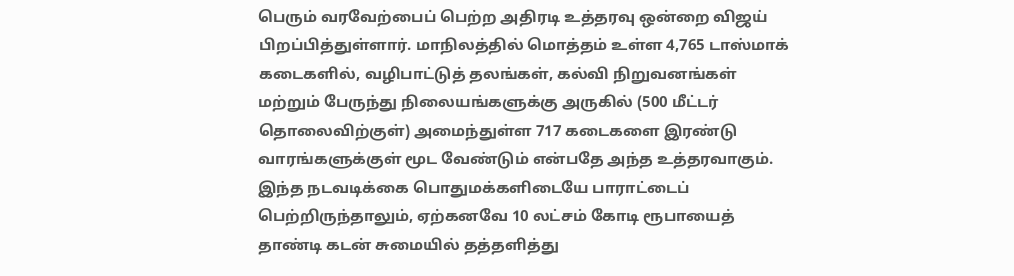பெரும் வரவேற்பைப் பெற்ற அதிரடி உத்தரவு ஒன்றை விஜய் பிறப்பித்துள்ளார். மாநிலத்தில் மொத்தம் உள்ள 4,765 டாஸ்மாக் கடைகளில், வழிபாட்டுத் தலங்கள், கல்வி நிறுவனங்கள் மற்றும் பேருந்து நிலையங்களுக்கு அருகில் (500 மீட்டர் தொலைவிற்குள்) அமைந்துள்ள 717 கடைகளை இரண்டு வாரங்களுக்குள் மூட வேண்டும் என்பதே அந்த உத்தரவாகும். இந்த நடவடிக்கை பொதுமக்களிடையே பாராட்டைப் பெற்றிருந்தாலும், ஏற்கனவே 10 லட்சம் கோடி ரூபாயைத் தாண்டி கடன் சுமையில் தத்தளித்து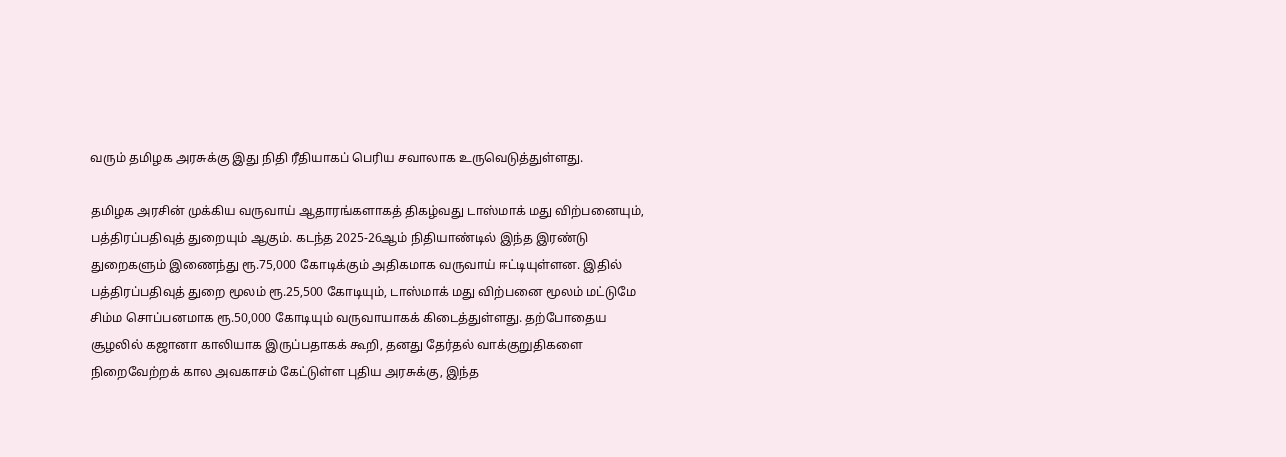வரும் தமிழக அரசுக்கு இது நிதி ரீதியாகப் பெரிய சவாலாக உருவெடுத்துள்ளது.

தமிழக அரசின் முக்கிய வருவாய் ஆதாரங்களாகத் திகழ்வது டாஸ்மாக் மது விற்பனையும், பத்திரப்பதிவுத் துறையும் ஆகும். கடந்த 2025-26ஆம் நிதியாண்டில் இந்த இரண்டு துறைகளும் இணைந்து ரூ.75,000 கோடிக்கும் அதிகமாக வருவாய் ஈட்டியுள்ளன. இதில் பத்திரப்பதிவுத் துறை மூலம் ரூ.25,500 கோடியும், டாஸ்மாக் மது விற்பனை மூலம் மட்டுமே சிம்ம சொப்பனமாக ரூ.50,000 கோடியும் வருவாயாகக் கிடைத்துள்ளது. தற்போதைய சூழலில் கஜானா காலியாக இருப்பதாகக் கூறி, தனது தேர்தல் வாக்குறுதிகளை நிறைவேற்றக் கால அவகாசம் கேட்டுள்ள புதிய அரசுக்கு, இந்த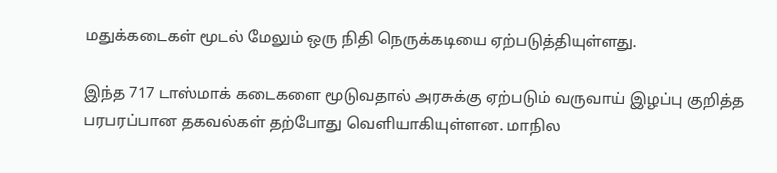மதுக்கடைகள் மூடல் மேலும் ஒரு நிதி நெருக்கடியை ஏற்படுத்தியுள்ளது.

இந்த 717 டாஸ்மாக் கடைகளை மூடுவதால் அரசுக்கு ஏற்படும் வருவாய் இழப்பு குறித்த பரபரப்பான தகவல்கள் தற்போது வெளியாகியுள்ளன. மாநில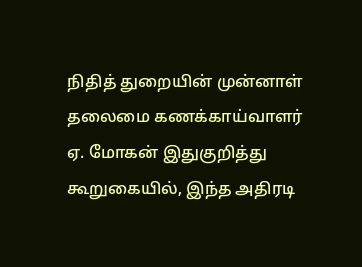நிதித் துறையின் முன்னாள் தலைமை கணக்காய்வாளர் ஏ. மோகன் இதுகுறித்து கூறுகையில், இந்த அதிரடி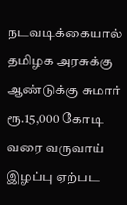நடவடிக்கையால் தமிழக அரசுக்கு ஆண்டுக்கு சுமார் ரூ.15,000 கோடி வரை வருவாய் இழப்பு ஏற்பட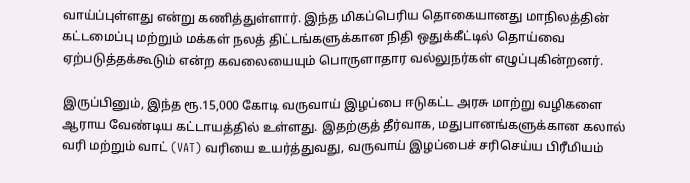வாய்ப்புள்ளது என்று கணித்துள்ளார். இந்த மிகப்பெரிய தொகையானது மாநிலத்தின் கட்டமைப்பு மற்றும் மக்கள் நலத் திட்டங்களுக்கான நிதி ஒதுக்கீட்டில் தொய்வை ஏற்படுத்தக்கூடும் என்ற கவலையையும் பொருளாதார வல்லுநர்கள் எழுப்புகின்றனர்.

இருப்பினும், இந்த ரூ.15,000 கோடி வருவாய் இழப்பை ஈடுகட்ட அரசு மாற்று வழிகளை ஆராய வேண்டிய கட்டாயத்தில் உள்ளது. இதற்குத் தீர்வாக, மதுபானங்களுக்கான கலால் வரி மற்றும் வாட் (VAT) வரியை உயர்த்துவது, வருவாய் இழப்பைச் சரிசெய்ய பிரீமியம்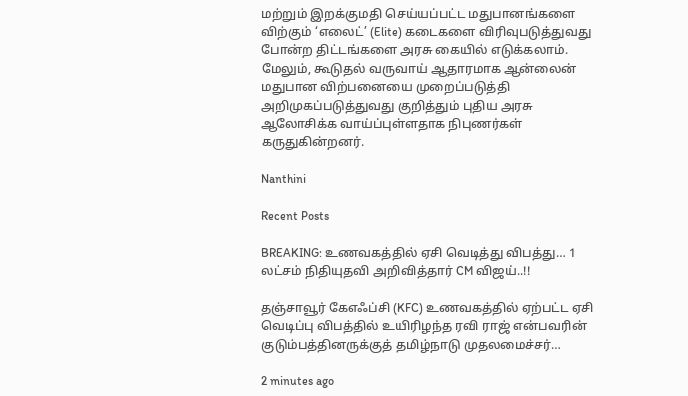மற்றும் இறக்குமதி செய்யப்பட்ட மதுபானங்களை விற்கும் ‘எலைட்’ (Elite) கடைகளை விரிவுபடுத்துவது போன்ற திட்டங்களை அரசு கையில் எடுக்கலாம். மேலும், கூடுதல் வருவாய் ஆதாரமாக ஆன்லைன் மதுபான விற்பனையை முறைப்படுத்தி அறிமுகப்படுத்துவது குறித்தும் புதிய அரசு ஆலோசிக்க வாய்ப்புள்ளதாக நிபுணர்கள் கருதுகின்றனர்.

Nanthini

Recent Posts

BREAKING: உணவகத்தில் ஏசி வெடித்து விபத்து… 1 லட்சம் நிதியுதவி அறிவித்தார் CM விஜய்..!!

தஞ்சாவூர் கேஎஃப்சி (KFC) உணவகத்தில் ஏற்பட்ட ஏசி வெடிப்பு விபத்தில் உயிரிழந்த ரவி ராஜ் என்பவரின் குடும்பத்தினருக்குத் தமிழ்நாடு முதலமைச்சர்…

2 minutes ago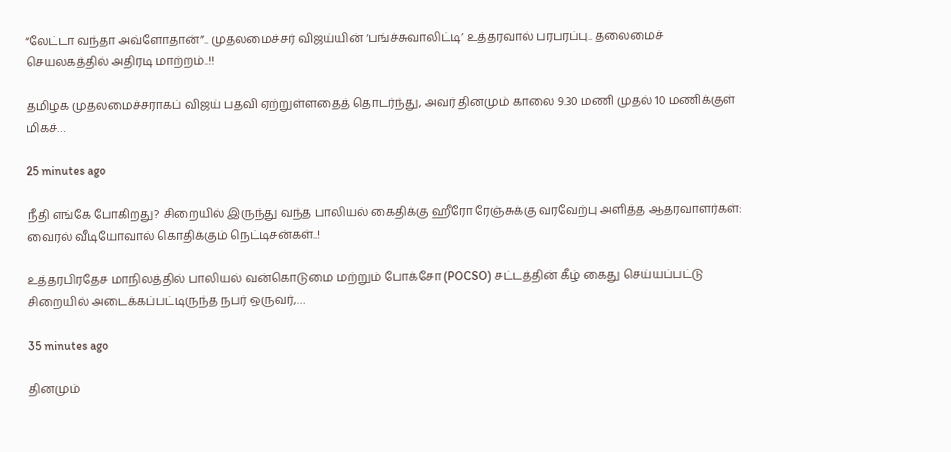“லேட்டா வந்தா அவ்ளோதான்”.. முதலமைச்சர் விஜய்யின் ‘பங்ச்சுவாலிட்டி’ உத்தரவால் பரபரப்பு.. தலைமைச் செயலகத்தில் அதிரடி மாற்றம்..!!

தமிழக முதலமைச்சராகப் விஜய் பதவி ஏற்றுள்ளதைத் தொடர்ந்து, அவர் தினமும் காலை 9.30 மணி முதல் 10 மணிக்குள் மிகச்…

25 minutes ago

நீதி எங்கே போகிறது? சிறையில் இருந்து வந்த பாலியல் கைதிக்கு ஹீரோ ரேஞ்சுக்கு வரவேற்பு அளித்த ஆதரவாளர்கள்: வைரல் வீடியோவால் கொதிக்கும் நெட்டிசன்கள்..!

உத்தரபிரதேச மாநிலத்தில் பாலியல் வன்கொடுமை மற்றும் போக்சோ (POCSO) சட்டத்தின் கீழ் கைது செய்யப்பட்டு சிறையில் அடைக்கப்பட்டிருந்த நபர் ஒருவர்,…

35 minutes ago

தினமும்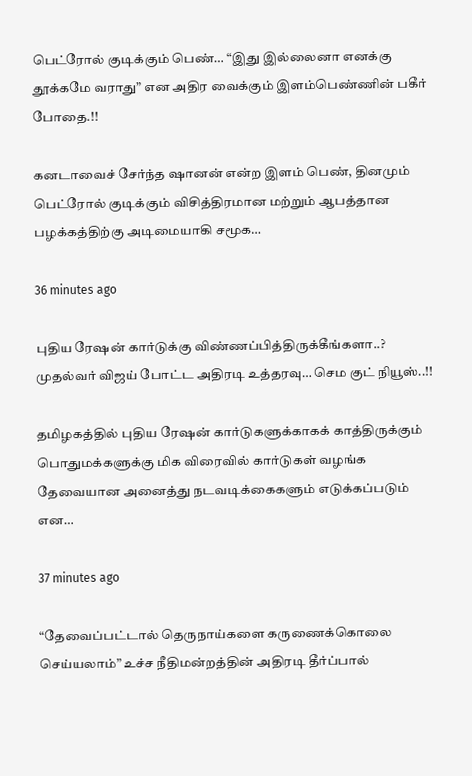பெட்ரோல் குடிக்கும் பெண்… “இது இல்லைனா எனக்கு தூக்கமே வராது” என அதிர வைக்கும் இளம்பெண்ணின் பகீர் போதை.!!

கனடாவைச் சேர்ந்த ஷானன் என்ற இளம் பெண், தினமும் பெட்ரோல் குடிக்கும் விசித்திரமான மற்றும் ஆபத்தான பழக்கத்திற்கு அடிமையாகி சமூக…

36 minutes ago

புதிய ரேஷன் கார்டுக்கு விண்ணப்பித்திருக்கீங்களா..? முதல்வர் விஜய் போட்ட அதிரடி உத்தரவு… செம குட் நியூஸ்..!!

தமிழகத்தில் புதிய ரேஷன் கார்டுகளுக்காகக் காத்திருக்கும் பொதுமக்களுக்கு மிக விரைவில் கார்டுகள் வழங்க தேவையான அனைத்து நடவடிக்கைகளும் எடுக்கப்படும் என…

37 minutes ago

“தேவைப்பட்டால் தெருநாய்களை கருணைக்கொலை செய்யலாம்” உச்ச நீதிமன்றத்தின் அதிரடி தீர்ப்பால்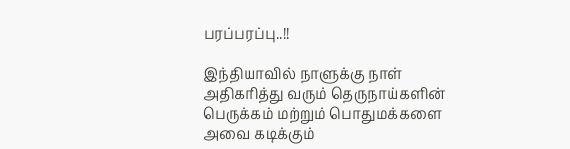பரப்பரப்பு..!!

இந்தியாவில் நாளுக்கு நாள் அதிகரித்து வரும் தெருநாய்களின் பெருக்கம் மற்றும் பொதுமக்களை அவை கடிக்கும்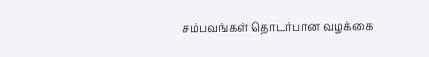சம்பவங்கள் தொடர்பான வழக்கை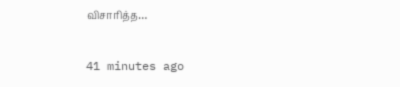விசாரித்த…

41 minutes ago